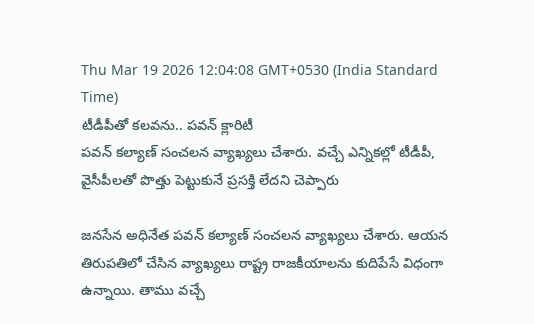Thu Mar 19 2026 12:04:08 GMT+0530 (India Standard Time)
టీడీపీతో కలవను.. పవన్ క్లారిటీ
పవన్ కల్యాణ్ సంచలన వ్యాఖ్యలు చేశారు. వచ్చే ఎన్నికల్లో టీడీపీ, వైసీపీలతో పొత్తు పెట్టుకునే ప్రసక్తి లేదని చెప్పారు

జనసేన అధినేత పవన్ కల్యాణ్ సంచలన వ్యాఖ్యలు చేశారు. ఆయన తిరుపతిలో చేసిన వ్యాఖ్యలు రాష్ట్ర రాజకీయాలను కుదిపేసే విధంగా ఉన్నాయి. తాము వచ్చే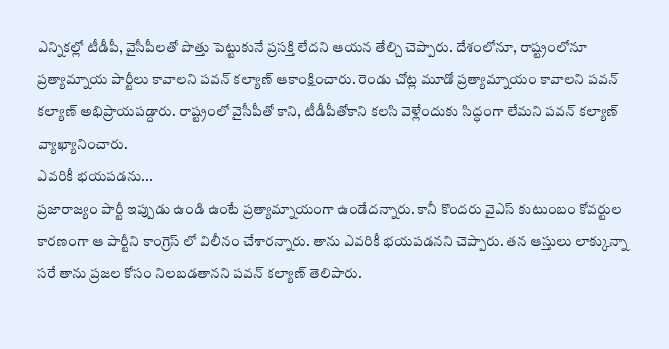ఎన్నికల్లో టీడీపీ, వైసీపీలతో పొత్తు పెట్టుకునే ప్రసక్తి లేదని ఆయన తేల్చి చెప్పారు. దేశంలోనూ, రాష్ట్రంలోనూ ప్రత్యామ్నాయ పార్టీలు కావాలని పవన్ కల్యాణ్ ఆకాంక్షించారు. రెండు చోట్ల మూడో ప్రత్యామ్నాయం కావాలని పవన్ కల్యాణ్ అభిప్రాయపడ్దారు. రాష్ట్రంలో వైసీపీతో కాని, టీడీపీతోకాని కలసి వెళ్లేందుకు సిద్ధంగా లేమని పవన్ కల్యాణ్ వ్యాఖ్యానించారు.
ఎవరికీ భయపడను...
ప్రజారాజ్యం పార్టీ ఇప్పుడు ఉండి ఉంటే ప్రత్యామ్నాయంగా ఉండేదన్నారు. కానీ కొందరు వైఎస్ కుటుంబం కోవర్టుల కారణంగా ఆ పార్టీని కాంగ్రెస్ లో విలీనం చేశారన్నారు. తాను ఎవరికీ భయపడనని చెప్పారు. తన ఆస్తులు లాక్కున్నా సరే తాను ప్రజల కోసం నిలబడతానని పవన్ కల్యాణ్ తెలిపారు.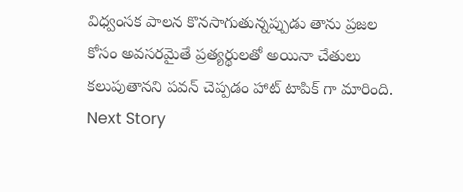విధ్వంసక పాలన కొనసాగుతున్నప్పుడు తాను ప్రజల కోసం అవసరమైతే ప్రత్యర్థులతో అయినా చేతులు కలుపుతానని పవన్ చెప్పడం హాట్ టాపిక్ గా మారింది.
Next Story